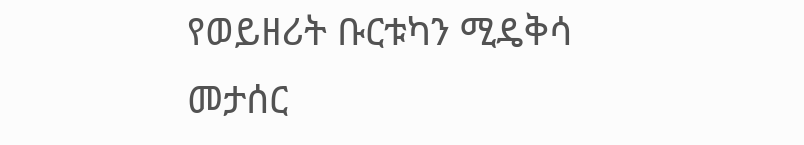የወይዘሪት ቡርቱካን ሚዴቅሳ መታሰር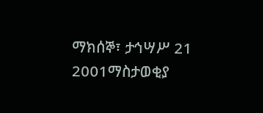ማክሰኞ፣ ታኅሣሥ 21 2001ማስታወቂያ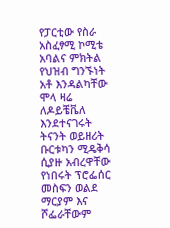የፓርቲው የስራ አስፈፃሚ ኮሚቴ አባልና ምክትል የህዝብ ግንኙነት አቶ እንዳልካቸው ሞላ ዛሬ ለዶይቼቬለ እንደተናገሩት ትናንት ወይዘሪት ቡርቱካን ሚዴቅሳ ሲያዙ አብረዋቸው የነበሩት ፕሮፌሰር መስፍን ወልደ ማርያም እና ሾፌራቸውም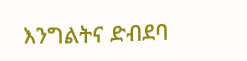እንግልትና ድብደባ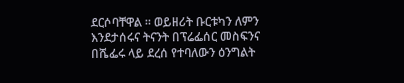ደርሶባቸዋል ። ወይዘሪት ቡርቱካን ለምን እንደታሰሩና ትናንት በፕሬፌሰር መስፍንና በሼፌሩ ላይ ደረሰ የተባለውን ዕንግልት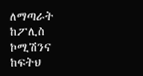ለማጣራት ከፖሊስ ኮሚሽንና ከፍትህ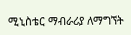ሚኒስቴር ማብራሪያ ለማግኘት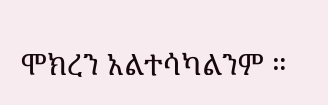ሞክረን አልተሳካልንም ።